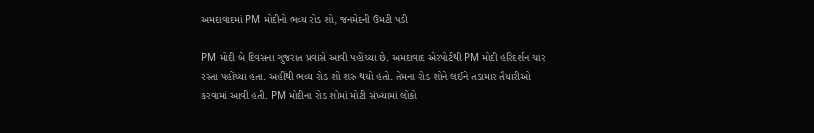અમદાવાદમાં PM મોદીનો ભવ્ય રોડ શો, જનમેદની ઉમટી પડી

PM મોદી બે દિવસના ગુજરાત પ્રવાસે આવી પહોંચ્યા છે. અમદાવાદ એરપોર્ટથી PM મોદી હરિદર્શન ચાર રસ્તા પહોંચ્યા હતા. અહીંથી ભવ્ય રોડ શો શરુ થયો હતો. તેમના રોડ શોને લઈને તડામાર તૈયારીઓ કરવામાં આવી હતી. PM મોદીના રોડ શોમાં મોટી સંખ્યામાં લોકો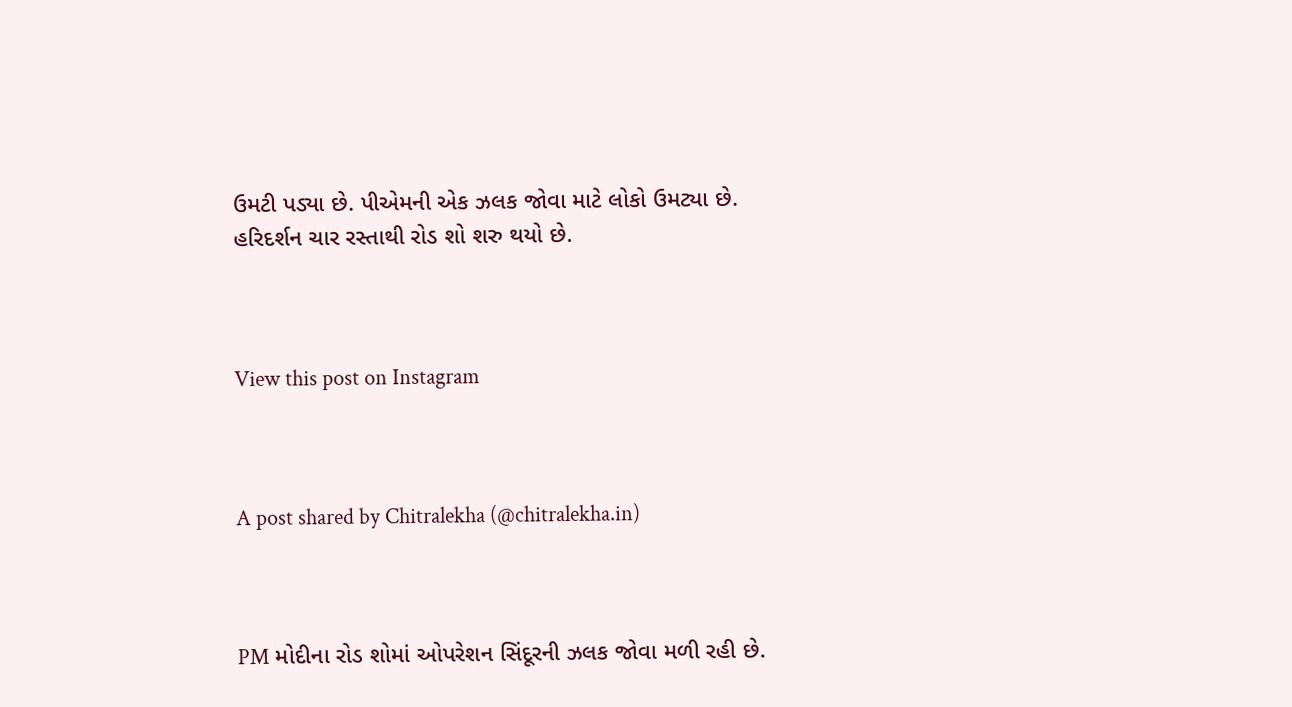ઉમટી પડ્યા છે. પીએમની એક ઝલક જોવા માટે લોકો ઉમટ્યા છે. હરિદર્શન ચાર રસ્તાથી રોડ શો શરુ થયો છે.



View this post on Instagram



A post shared by Chitralekha (@chitralekha.in)



PM મોદીના રોડ શોમાં ઓપરેશન સિંદૂરની ઝલક જોવા મળી રહી છે.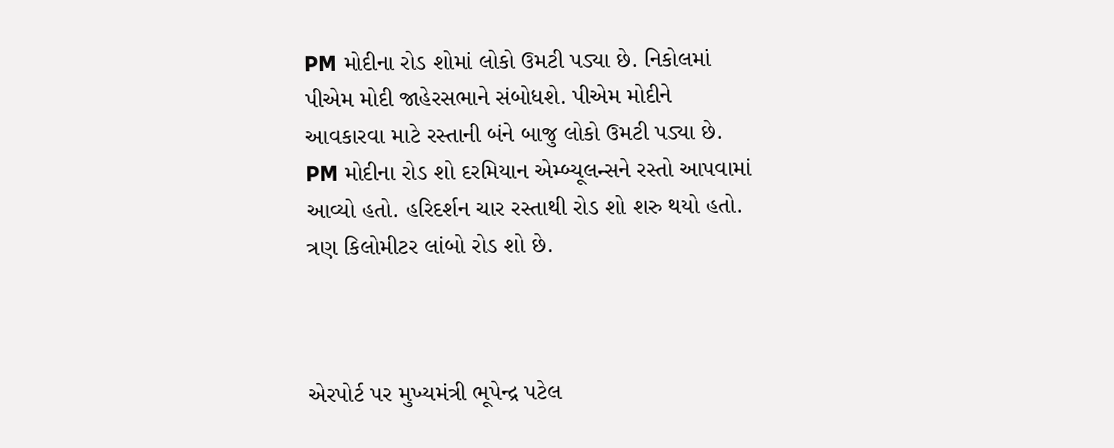PM મોદીના રોડ શોમાં લોકો ઉમટી પડ્યા છે. નિકોલમાં પીએમ મોદી જાહેરસભાને સંબોધશે. પીએમ મોદીને આવકારવા માટે રસ્તાની બંને બાજુ લોકો ઉમટી પડ્યા છે. PM મોદીના રોડ શો દરમિયાન એમ્બ્યૂલન્સને રસ્તો આપવામાં આવ્યો હતો. હરિદર્શન ચાર રસ્તાથી રોડ શો શરુ થયો હતો. ત્રણ કિલોમીટર લાંબો રોડ શો છે.



એરપોર્ટ પર મુખ્યમંત્રી ભૂપેન્દ્ર પટેલ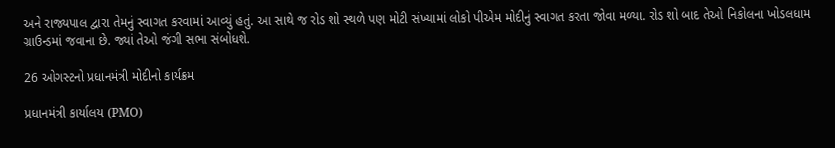અને રાજ્યપાલ દ્વારા તેમનું સ્વાગત કરવામાં આવ્યું હતું. આ સાથે જ રોડ શો સ્થળે પણ મોટી સંખ્યામાં લોકો પીએમ મોદીનું સ્વાગત કરતા જોવા મળ્યા. રોડ શો બાદ તેઓ નિકોલના ખોડલધામ ગ્રાઉન્ડમાં જવાના છે. જ્યાં તેઓ જંગી સભા સંબોધશે.

26 ઓગસ્ટનો પ્રધાનમંત્રી મોદીનો કાર્યક્રમ

પ્રધાનમંત્રી કાર્યાલય (PMO)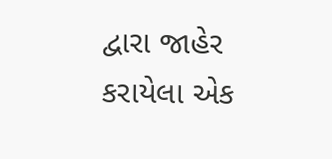દ્વારા જાહેર કરાયેલા એક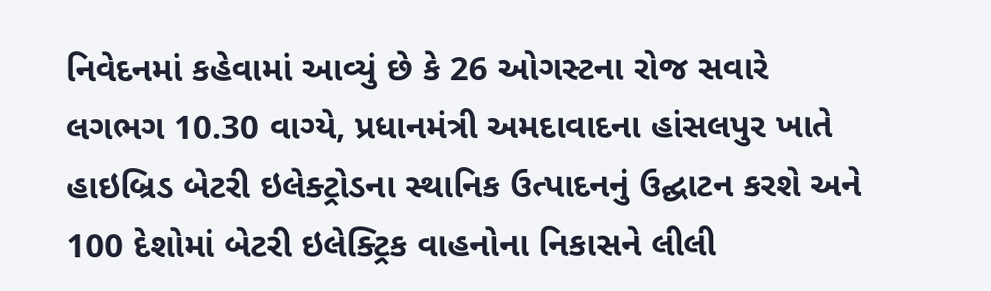નિવેદનમાં કહેવામાં આવ્યું છે કે 26 ઓગસ્ટના રોજ સવારે લગભગ 10.30 વાગ્યે, પ્રધાનમંત્રી અમદાવાદના હાંસલપુર ખાતે હાઇબ્રિડ બેટરી ઇલેક્ટ્રોડના સ્થાનિક ઉત્પાદનનું ઉદ્ઘાટન કરશે અને 100 દેશોમાં બેટરી ઇલેક્ટ્રિક વાહનોના નિકાસને લીલી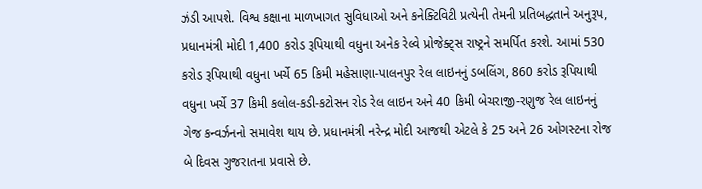ઝંડી આપશે. વિશ્વ કક્ષાના માળખાગત સુવિધાઓ અને કનેક્ટિવિટી પ્રત્યેની તેમની પ્રતિબદ્ધતાને અનુરૂપ, પ્રધાનમંત્રી મોદી 1,400 કરોડ રૂપિયાથી વધુના અનેક રેલ્વે પ્રોજેક્ટ્સ રાષ્ટ્રને સમર્પિત કરશે. આમાં 530 કરોડ રૂપિયાથી વધુના ખર્ચે 65 કિમી મહેસાણા-પાલનપુર રેલ લાઇનનું ડબલિંગ, 860 કરોડ રૂપિયાથી વધુના ખર્ચે 37 કિમી કલોલ-કડી-કટોસન રોડ રેલ લાઇન અને 40 કિમી બેચરાજી-રણુજ રેલ લાઇનનું ગેજ કન્વર્ઝનનો સમાવેશ થાય છે. પ્રધાનમંત્રી નરેન્દ્ર મોદી આજથી એટલે કે 25 અને 26 ઓગસ્ટના રોજ બે દિવસ ગુજરાતના પ્રવાસે છે.